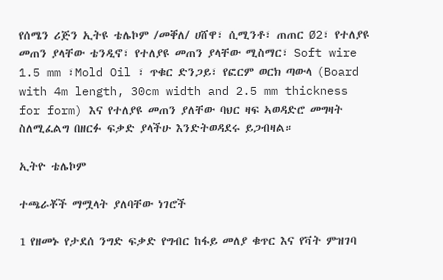የሰሜን ሪጅን ኢትዩ ቴሌኮም /መቐለ/ ሀሸዋ፣ ሲሚንቶ፣ ጠጠር Ø2፣ የተለያዩ መጠን ያላቸው ቴንዲኖ፣ የተለያዩ መጠን ያላቸው ሚስማር፣ Soft wire 1.5 mm ፣Mold Oil ፣ ጥቁር ድንጋይ፣ የፎርም ወርክ ጣውላ (Board with 4m length, 30cm width and 2.5 mm thickness for form) እና የተለያዩ መጠን ያለቸው ባህር ዛፍ ኣወዳድሮ መግዛት ስለሚፈልግ በዘርፉ ፍቃድ ያላችሁ እንድትወዳደሩ ይጋብዛል።

ኢትዮ ቴሌኮም

ተጫራቾች ማሟላት ያለባቸው ነገሮች

1 የዘመኑ የታደሰ ንግድ ፍቃድ የግብር ከፋይ መለያ ቁጥር እና የቫት ምዝገባ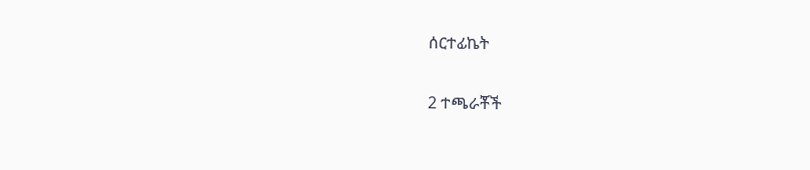ሰርተፊኬት

2 ተጫራቾች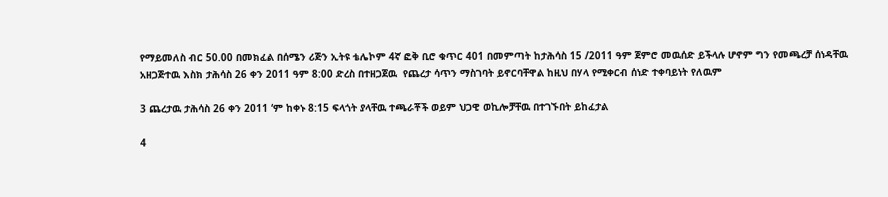የማይመለስ ብር 50.00 በመክፈል በሰሜን ሪጅን ኢትዩ ቴሌኮም 4ኛ ፎቅ ቢሮ ቁጥር 401 በመምጣት ከታሕሳስ 15 /2011 ዓም ጀምሮ መዉሰድ ይችላሉ ሆኖም ግን የመጫረቻ ሰነዳቸዉ አዘጋጅተዉ እስክ ታሕሳስ 26 ቀን 2011 ዓም 8:00 ድረስ በተዘጋጀዉ  የጨረታ ሳጥን ማስገባት ይኖርባቸዋል ከዚህ በሃላ የሚቀርብ ሰነድ ተቀባይነት የለዉም

3 ጨረታዉ ታሕሳስ 26 ቀን 2011 ‘ም ከቀኑ 8:15 ፍላጎት ያላቸዉ ተጫራቾች ወይም ህጋዊ ወኪሎቻቸዉ በተገኙበት ይከፈታል

4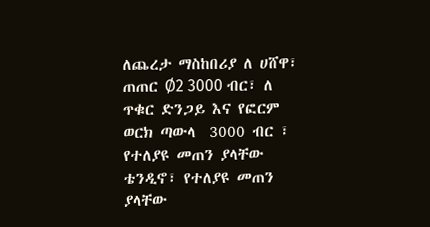ለጨረታ ማስከበሪያ ለ ሀሸዋ፣  ጠጠር Ø2 3000 ብር፣ ለ ጥቁር ድንጋይ እና የፎርም ወርክ ጣውላ  3000 ብር ፣ የተለያዩ መጠን ያላቸው ቴንዲኖ፣ የተለያዩ መጠን ያላቸው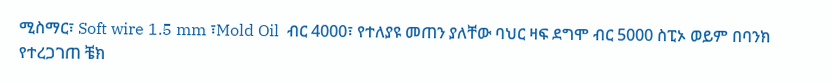ሚስማር፣ Soft wire 1.5 mm ፣Mold Oil  ብር 4000፣ የተለያዩ መጠን ያለቸው ባህር ዛፍ ደግሞ ብር 5000 ስፒኦ ወይም በባንክ የተረጋገጠ ቼክ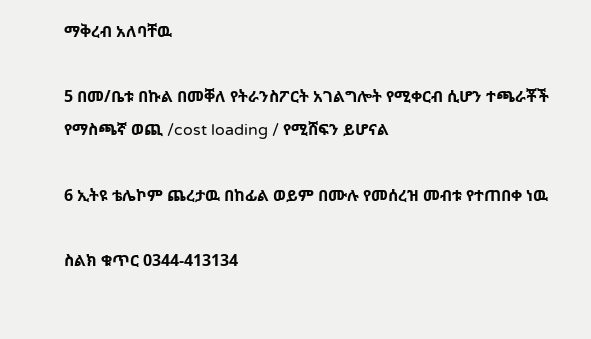ማቅረብ አለባቸዉ

5 በመ/ቤቱ በኩል በመቐለ የትራንስፖርት አገልግሎት የሚቀርብ ሲሆን ተጫራቾች የማስጫኛ ወጪ /cost loading / የሚሸፍን ይሆናል

6 ኢትዩ ቴሌኮም ጨረታዉ በከፊል ወይም በሙሉ የመሰረዝ መብቱ የተጠበቀ ነዉ

ስልክ ቁጥር 0344-413134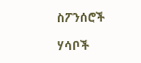ስፖንሰሮች

ሃሳቦች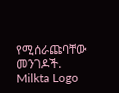የሚሰራጩባቸው መንገዶች.
Milkta Logo